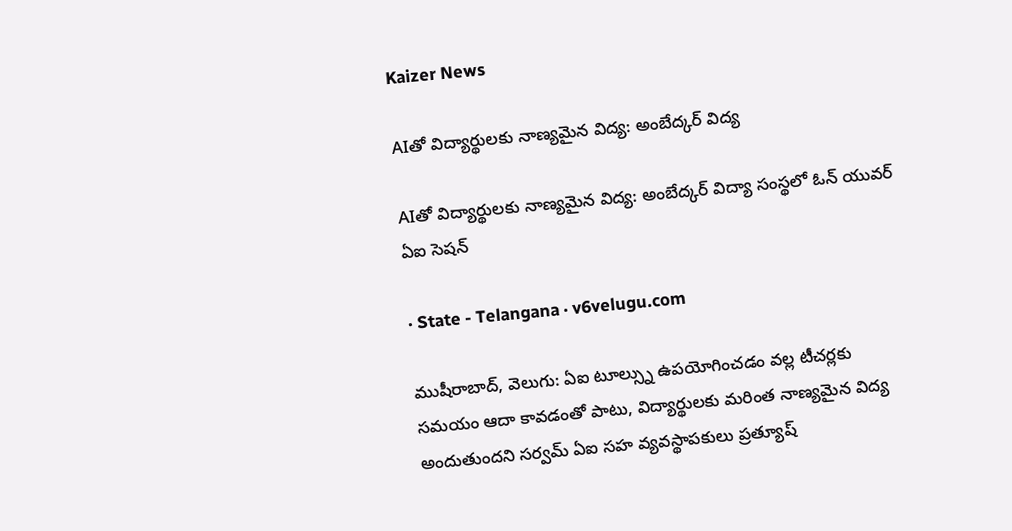Kaizer News

AIతో విద్యార్థులకు నాణ్యమైన విద్య: అంబేద్కర్ విద్య

AIతో విద్యార్థులకు నాణ్యమైన విద్య: అంబేద్కర్ విద్యా సంస్థలో ఓన్ యువర్ ఏఐ సెషన్

· State - Telangana · v6velugu.com

ముషీరాబాద్, వెలుగు: ఏఐ టూల్స్ను ఉపయోగించడం వల్ల టీచర్లకు సమయం ఆదా కావడంతో పాటు, విద్యార్థులకు మరింత నాణ్యమైన విద్య అందుతుందని సర్వమ్ ఏఐ సహ వ్యవస్థాపకులు ప్రత్యూష్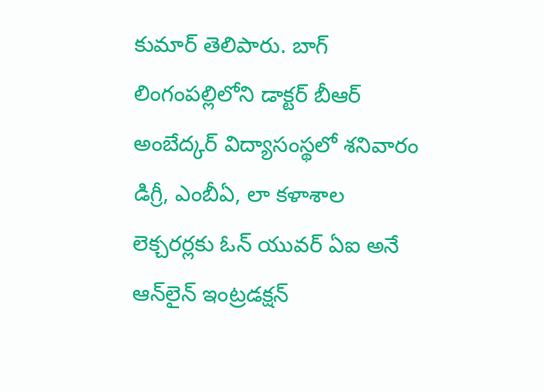కుమార్ తెలిపారు. బాగ్ లింగంపల్లిలోని డాక్టర్ బీఆర్ అంబేద్కర్ విద్యాసంస్థలో శనివారం డిగ్రీ, ఎంబీఏ, లా కళాశాల లెక్చరర్లకు ఓన్ యువర్ ఏఐ అనే ఆన్‌‌‌‌‌‌‌‌లైన్ ఇంట్రడక్షన్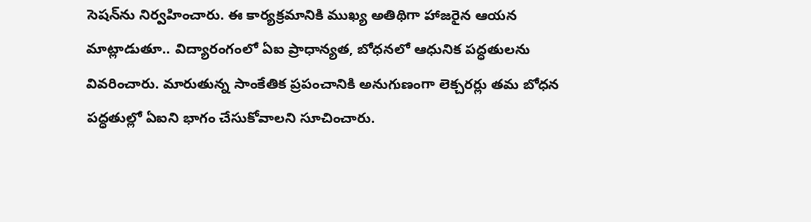సెషన్‌‌‌‌‌‌‌‌ను నిర్వహించారు. ఈ కార్యక్రమానికి ముఖ్య అతిథిగా హాజరైన ఆయన మాట్లాడుతూ.. విద్యారంగంలో ఏఐ ప్రాధాన్యత, బోధనలో ఆధునిక పద్ధతులను వివరించారు. మారుతున్న సాంకేతిక ప్రపంచానికి అనుగుణంగా లెక్చరర్లు తమ బోధన పద్ధతుల్లో ఏఐని భాగం చేసుకోవాలని సూచించారు.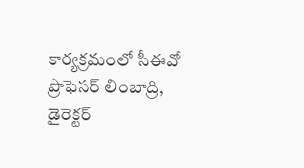కార్యక్రమంలో సీఈవో ప్రొఫెసర్ లింబాద్రి, డైరెక్టర్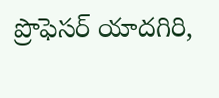ప్రొఫెసర్ యాదగిరి,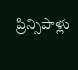ప్రిన్సిపాళ్లు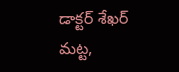డాక్టర్ శేఖర్ మట్ట,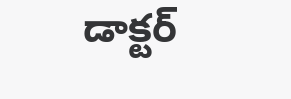డాక్టర్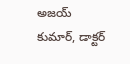అజయ్ కుమార్, డాక్టర్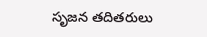సృజన తదితరులు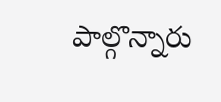పాల్గొన్నారు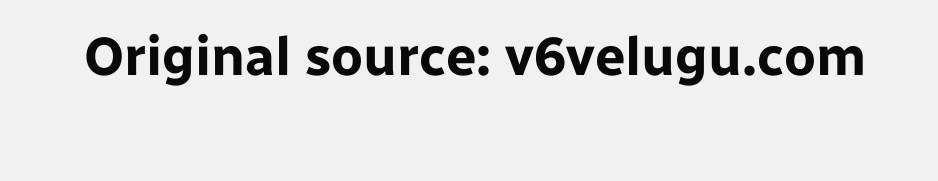Original source: v6velugu.com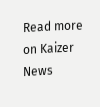Read more on Kaizer News